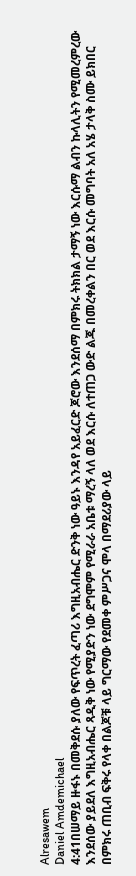Alresawem
Daniel Amdemichael
4:41በሠማይ ዙፋኑ በመቅደሱ ያለው የፍጥረት ፈጣሪ እግዚአብሔር ድንቅ ነው ዓይኑ እንዳየ አይፈርድ ጆሮው እንደሰማ በምክሩ ትክክል ታማኝ ነው እርሱማ ልብን ኩላሊትን የሚመረምረው እንደሰው ያይደለ እግዚአብሔር ጻዲቅ ነው የሚያድን ነው ደግሞም የሚራራ አቤቱ ማረኝ ላለ ወደ እርሱ ለተጠጋ ውድ ልጁ በመረቀልን በር ወደ እርሱ መግባት አለ አሄ ታላቅ ስሙ ይክበር በምክሩ ጠቢብ ፍቅሩ የላቀ በልጆቹ ላይ ግርማው የደመቀ ምሥጋና ሞላ በማደሪያው ላይ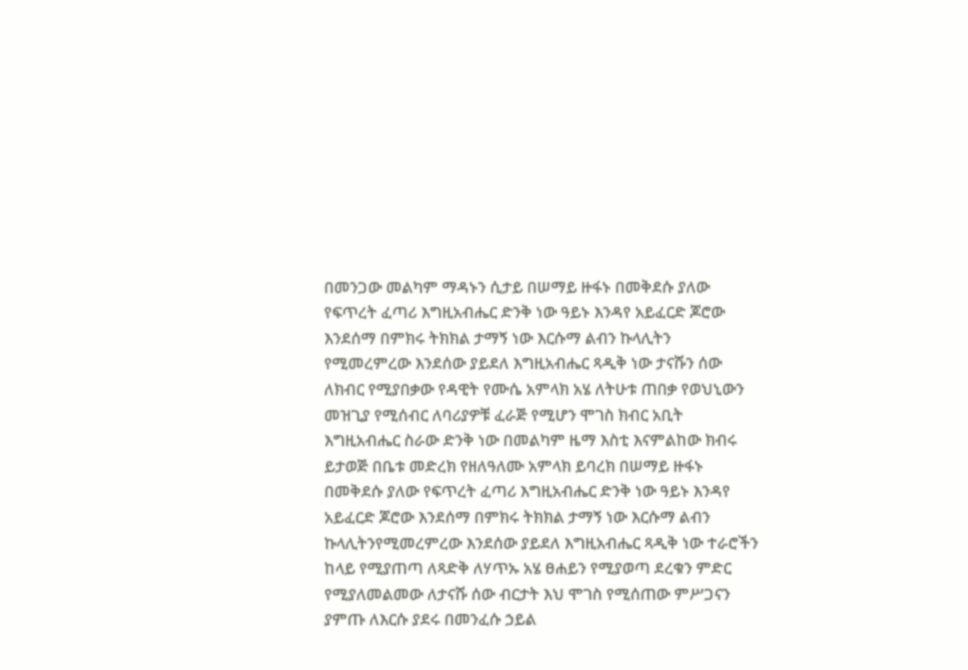በመንጋው መልካም ማዳኑን ሲታይ በሠማይ ዙፋኑ በመቅደሱ ያለው የፍጥረት ፈጣሪ እግዚአብሔር ድንቅ ነው ዓይኑ እንዳየ አይፈርድ ጆሮው እንደሰማ በምክሩ ትክክል ታማኝ ነው እርሱማ ልብን ኩላሊትን የሚመረምረው እንደሰው ያይደለ እግዚአብሔር ጻዲቅ ነው ታናሹን ሰው ለክብር የሚያበቃው የዳዊት የሙሴ አምላክ አሄ ለትሁቱ ጠበቃ የወህኒውን መዝጊያ የሚሰብር ለባሪያዎቹ ፈራጅ የሚሆን ሞገስ ክብር አቢት እግዚአብሔር ስራው ድንቅ ነው በመልካም ዜማ እስቲ እናምልከው ክብሩ ይታወጅ በቤቱ መድረክ የዘለዓለሙ አምላክ ይባረክ በሠማይ ዙፋኑ በመቅደሱ ያለው የፍጥረት ፈጣሪ እግዚአብሔር ድንቅ ነው ዓይኑ እንዳየ አይፈርድ ጆሮው እንደሰማ በምክሩ ትክክል ታማኝ ነው እርሱማ ልብን ኩላሊትንየሚመረምረው እንደሰው ያይደለ እግዚአብሔር ጻዲቅ ነው ተራሮችን ከላይ የሚያጠጣ ለጻድቅ ለሃጥኡ አሄ ፀሐይን የሚያወጣ ደረቁን ምድር የሚያለመልመው ለታናሹ ሰው ብርታት እህ ሞገስ የሚሰጠው ምሥጋናን ያምጡ ለእርሱ ያደሩ በመንፈሱ ኃይል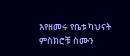እየዘመሩ የቤቱ ካህናት ምስክሮቹ ስሙን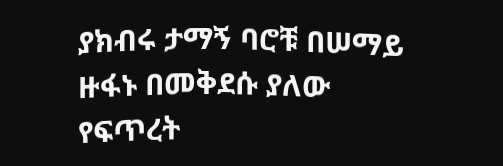ያክብሩ ታማኝ ባሮቹ በሠማይ ዙፋኑ በመቅደሱ ያለው የፍጥረት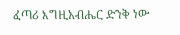ፈጣሪ እግዚአብሔር ድንቅ ነው